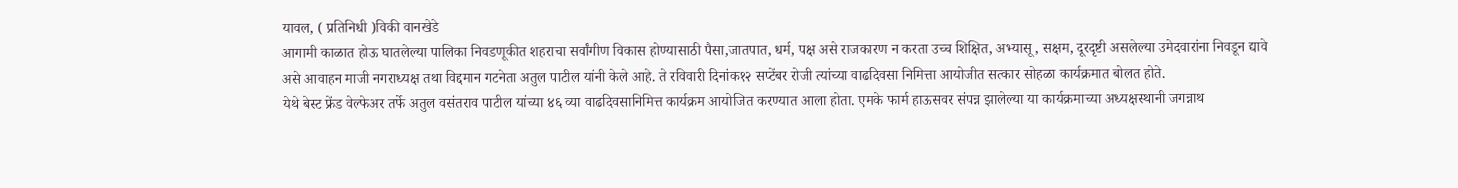यावल, ( प्रतिनिधी )विकी वानखेडे
आगामी काळात होऊ घातलेल्या पालिका निवडणूकीत शहराचा सर्वांगीण विकास होण्यासाठी पैसा,जातपात, धर्म, पक्ष असे राजकारण न करता उच्च शिक्षित, अभ्यासू, सक्षम, दूरदृष्टी असलेल्या उमेदवारांना निवडून द्यावे असे आवाहन माजी नगराध्यक्ष तथा विद्दमान गटनेता अतुल पाटील यांनी केले आहे. ते रविवारी दिनांक१२ सप्टेंबर रोजी त्यांच्या वाढदिवसा निमित्ता आयोजीत सत्कार सोहळा कार्यक्रमात बोलत होते.
येथे बेस्ट फ्रेंड वेल्फेअर तर्फे अतुल वसंतराव पाटील यांच्या ४६ व्या वाढदिवसानिमित्त कार्यक्रम आयोजित करण्यात आला होता. एमके फार्म हाऊसवर संपन्न झालेल्या या कार्यक्रमाच्या अध्यक्षस्थानी जगन्नाथ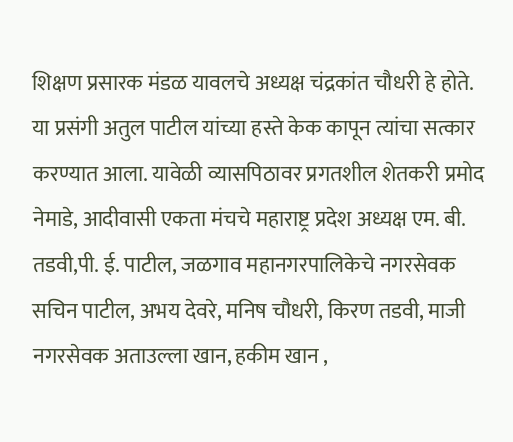शिक्षण प्रसारक मंडळ यावलचे अध्यक्ष चंद्रकांत चौधरी हे होते. या प्रसंगी अतुल पाटील यांच्या हस्ते केक कापून त्यांचा सत्कार करण्यात आला. यावेळी व्यासपिठावर प्रगतशील शेतकरी प्रमोद नेमाडे, आदीवासी एकता मंचचे महाराष्ट्र प्रदेश अध्यक्ष एम. बी. तडवी,पी. ई. पाटील, जळगाव महानगरपालिकेचे नगरसेवक सचिन पाटील, अभय देवरे, मनिष चौधरी, किरण तडवी, माजी नगरसेवक अताउल्ला खान, हकीम खान ,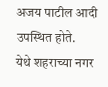अजय पाटील आदी उपस्थित होते.
येथे शहराच्या नगर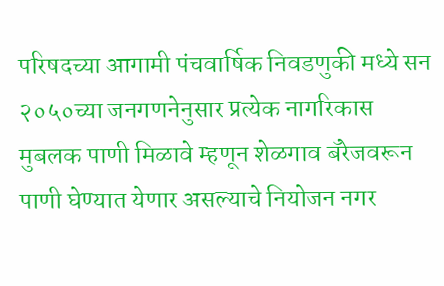परिषदच्या आगामी पंचवार्षिक निवडणुकी मध्ये सन २०५०च्या जनगणनेनुसार प्रत्येक नागरिकास मुबलक पाणी मिळावे म्हणून शेळगाव बॅरेजवरून पाणी घेण्यात येणार असल्याचे नियोजन नगर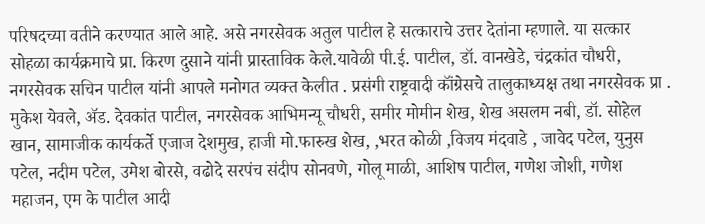परिषदच्या वतीने करण्यात आले आहे. असे नगरसेवक अतुल पाटील हे सत्काराचे उत्तर देतांना म्हणाले. या सत्कार सोहळा कार्यक्रमाचे प्रा. किरण दुसाने यांनी प्रास्ताविक केले.यावेळी पी.ई. पाटील, डॉ. वानखेडे, चंद्रकांत चौधरी, नगरसेवक सचिन पाटील यांनी आपले मनोगत व्यक्त केलीत . प्रसंगी राष्ट्रवादी कॉंग्रेसचे तालुकाध्यक्ष तथा नगरसेवक प्रा . मुकेश येवले, ॲड. देवकांत पाटील, नगरसेवक आभिमन्यू चौधरी, समीर मोमीन शेख, शेख असलम नबी, डॉ. सोहेल खान, सामाजीक कार्यकर्ते एजाज देशमुख, हाजी मो.फारुख शेख, ,भरत कोळी ,विजय मंदवाडे , जावेद पटेल, युनुस पटेल, नदीम पटेल, उमेश बोरसे, वढोदे सरपंच संदीप सोनवणे, गोलू माळी, आशिष पाटील, गणेश जोशी, गणेश महाजन, एम के पाटील आदी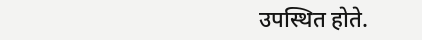उपस्थित होते.